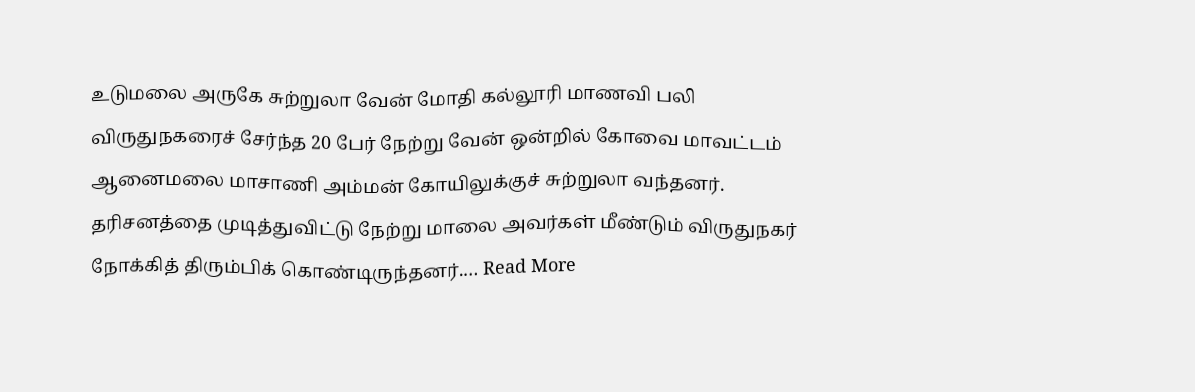உடுமலை அருகே சுற்றுலா வேன் மோதி கல்லூரி மாணவி பலி
விருதுநகரைச் சேர்ந்த 20 பேர் நேற்று வேன் ஒன்றில் கோவை மாவட்டம் ஆனைமலை மாசாணி அம்மன் கோயிலுக்குச் சுற்றுலா வந்தனர். தரிசனத்தை முடித்துவிட்டு நேற்று மாலை அவர்கள் மீண்டும் விருதுநகர் நோக்கித் திரும்பிக் கொண்டிருந்தனர்.… Read More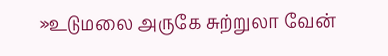»உடுமலை அருகே சுற்றுலா வேன்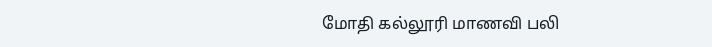மோதி கல்லூரி மாணவி பலி